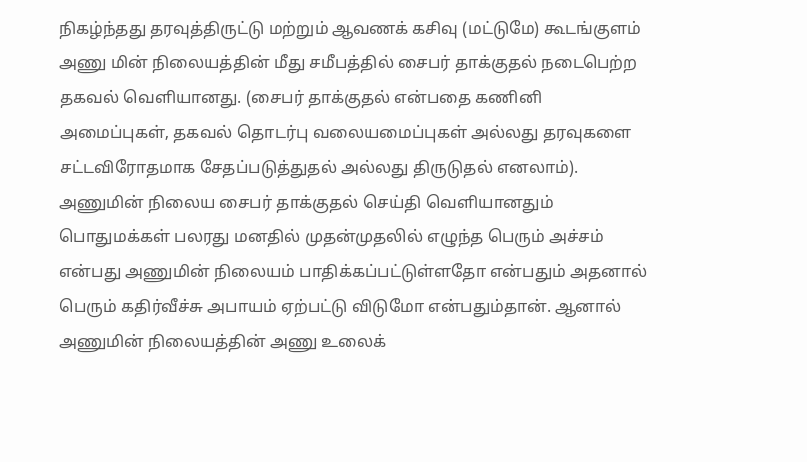நிகழ்ந்தது தரவுத்திருட்டு மற்றும் ஆவணக் கசிவு (மட்டுமே) கூடங்குளம் அணு மின் நிலையத்தின் மீது சமீபத்தில் சைபர் தாக்குதல் நடைபெற்ற தகவல் வெளியானது. (சைபர் தாக்குதல் என்பதை கணினி அமைப்புகள், தகவல் தொடர்பு வலையமைப்புகள் அல்லது தரவுகளை சட்டவிரோதமாக சேதப்படுத்துதல் அல்லது திருடுதல் எனலாம்). அணுமின் நிலைய சைபர் தாக்குதல் செய்தி வெளியானதும் பொதுமக்கள் பலரது மனதில் முதன்முதலில் எழுந்த பெரும் அச்சம் என்பது அணுமின் நிலையம் பாதிக்கப்பட்டுள்ளதோ என்பதும் அதனால் பெரும் கதிர்வீச்சு அபாயம் ஏற்பட்டு விடுமோ என்பதும்தான். ஆனால் அணுமின் நிலையத்தின் அணு உலைக்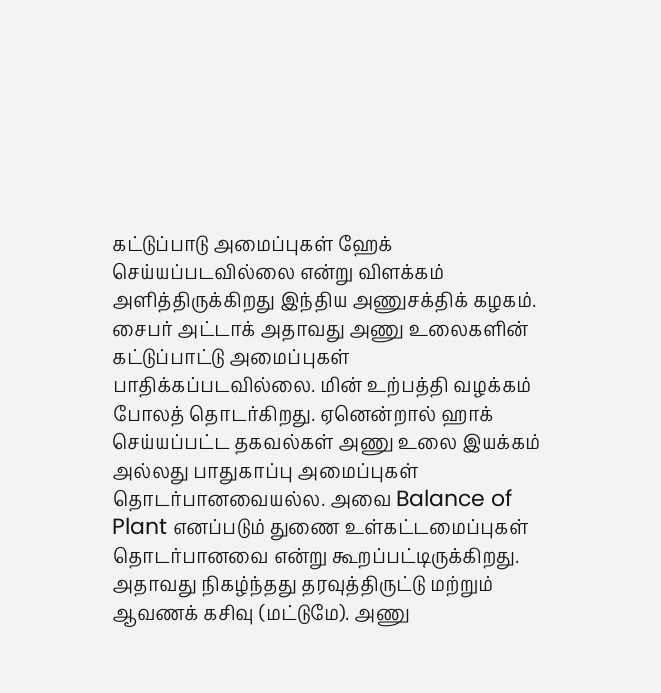கட்டுப்பாடு அமைப்புகள் ஹேக் செய்யப்படவில்லை என்று விளக்கம் அளித்திருக்கிறது இந்திய அணுசக்திக் கழகம். சைபர் அட்டாக் அதாவது அணு உலைகளின் கட்டுப்பாட்டு அமைப்புகள் பாதிக்கப்படவில்லை. மின் உற்பத்தி வழக்கம் போலத் தொடர்கிறது. ஏனென்றால் ஹாக் செய்யப்பட்ட தகவல்கள் அணு உலை இயக்கம் அல்லது பாதுகாப்பு அமைப்புகள் தொடர்பானவையல்ல. அவை Balance of Plant எனப்படும் துணை உள்கட்டமைப்புகள் தொடர்பானவை என்று கூறப்பட்டிருக்கிறது. அதாவது நிகழ்ந்தது தரவுத்திருட்டு மற்றும் ஆவணக் கசிவு (மட்டுமே). அணு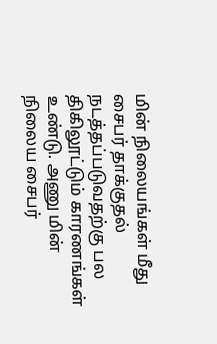மின் நிலையங்கள் மீது சைபர் தாக்குதல் நடத்தப்படுவதற்கு பல திகிலூட்டும் காரணங்கள் உண்டு. அணு மின் நிலைய சைபர்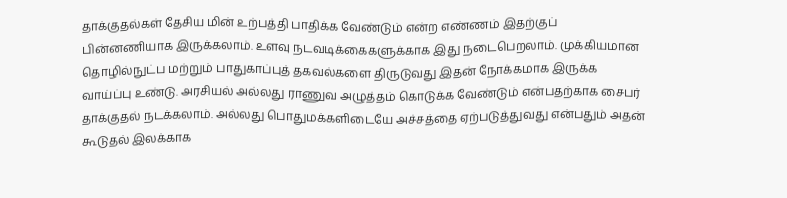தாக்குதல்கள் தேசிய மின் உற்பத்தி பாதிக்க வேண்டும் என்ற எண்ணம் இதற்குப் பின்னணியாக இருக்கலாம். உளவு நடவடிக்கைகளுக்காக இது நடைபெறலாம். முக்கியமான தொழில்நுட்ப மற்றும் பாதுகாப்புத் தகவல்களை திருடுவது இதன் நோக்கமாக இருக்க வாய்ப்பு உண்டு. அரசியல் அல்லது ராணுவ அழுத்தம் கொடுக்க வேண்டும் என்பதற்காக சைபர் தாக்குதல் நடக்கலாம். அல்லது பொதுமக்களிடையே அச்சத்தை ஏற்படுத்துவது என்பதும் அதன் கூடுதல் இலக்காக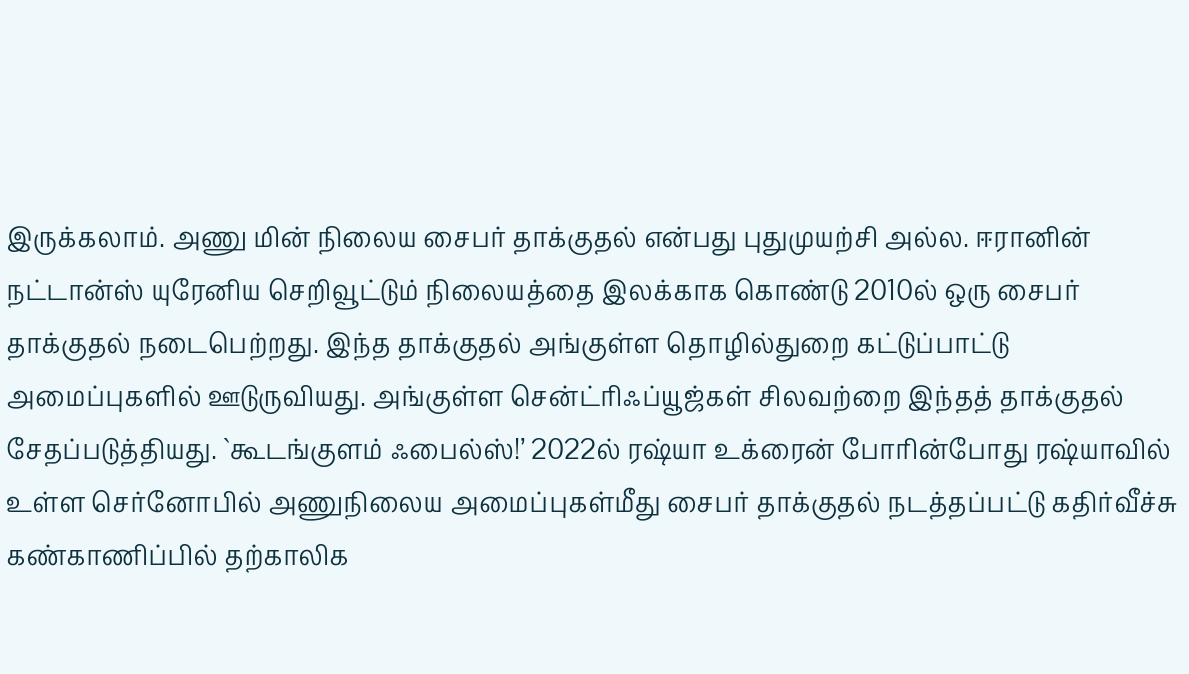இருக்கலாம். அணு மின் நிலைய சைபர் தாக்குதல் என்பது புதுமுயற்சி அல்ல. ஈரானின் நட்டான்ஸ் யுரேனிய செறிவூட்டும் நிலையத்தை இலக்காக கொண்டு 2010ல் ஒரு சைபர் தாக்குதல் நடைபெற்றது. இந்த தாக்குதல் அங்குள்ள தொழில்துறை கட்டுப்பாட்டு அமைப்புகளில் ஊடுருவியது. அங்குள்ள சென்ட்ரிஃப்யூஜ்கள் சிலவற்றை இந்தத் தாக்குதல் சேதப்படுத்தியது. `கூடங்குளம் ஃபைல்ஸ்!’ 2022ல் ரஷ்யா உக்ரைன் போரின்போது ரஷ்யாவில் உள்ள செர்னோபில் அணுநிலைய அமைப்புகள்மீது சைபர் தாக்குதல் நடத்தப்பட்டு கதிர்வீச்சு கண்காணிப்பில் தற்காலிக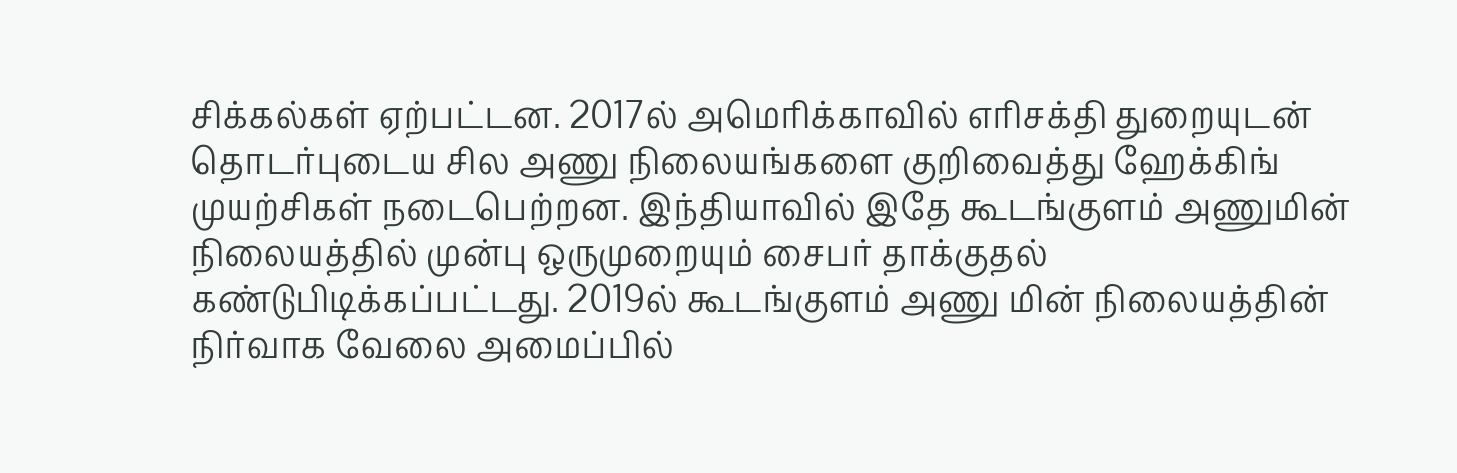சிக்கல்கள் ஏற்பட்டன. 2017ல் அமெரிக்காவில் எரிசக்தி துறையுடன் தொடர்புடைய சில அணு நிலையங்களை குறிவைத்து ஹேக்கிங் முயற்சிகள் நடைபெற்றன. இந்தியாவில் இதே கூடங்குளம் அணுமின் நிலையத்தில் முன்பு ஒருமுறையும் சைபர் தாக்குதல் கண்டுபிடிக்கப்பட்டது. 2019ல் கூடங்குளம் அணு மின் நிலையத்தின் நிர்வாக வேலை அமைப்பில்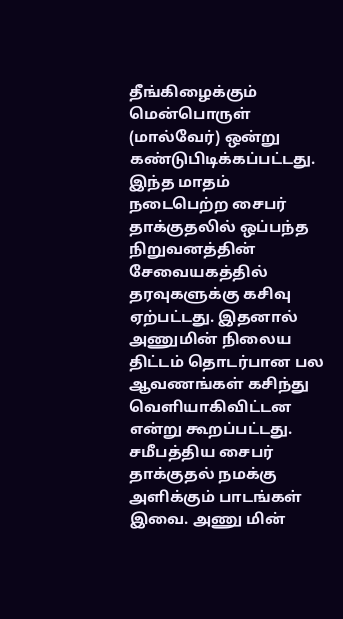தீங்கிழைக்கும் மென்பொருள் (மால்வேர்) ஒன்று கண்டுபிடிக்கப்பட்டது. இந்த மாதம் நடைபெற்ற சைபர் தாக்குதலில் ஒப்பந்த நிறுவனத்தின் சேவையகத்தில் தரவுகளுக்கு கசிவு ஏற்பட்டது. இதனால் அணுமின் நிலைய திட்டம் தொடர்பான பல ஆவணங்கள் கசிந்து வெளியாகிவிட்டன என்று கூறப்பட்டது. சமீபத்திய சைபர் தாக்குதல் நமக்கு அளிக்கும் பாடங்கள் இவை. அணு மின்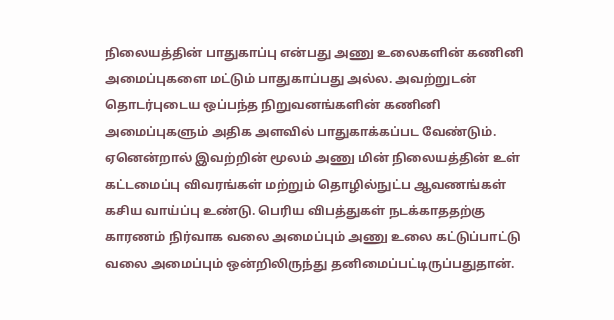நிலையத்தின் பாதுகாப்பு என்பது அணு உலைகளின் கணினி அமைப்புகளை மட்டும் பாதுகாப்பது அல்ல. அவற்றுடன் தொடர்புடைய ஒப்பந்த நிறுவனங்களின் கணினி அமைப்புகளும் அதிக அளவில் பாதுகாக்கப்பட வேண்டும். ஏனென்றால் இவற்றின் மூலம் அணு மின் நிலையத்தின் உள் கட்டமைப்பு விவரங்கள் மற்றும் தொழில்நுட்ப ஆவணங்கள் கசிய வாய்ப்பு உண்டு. பெரிய விபத்துகள் நடக்காததற்கு காரணம் நிர்வாக வலை அமைப்பும் அணு உலை கட்டுப்பாட்டு வலை அமைப்பும் ஒன்றிலிருந்து தனிமைப்பட்டிருப்பதுதான்.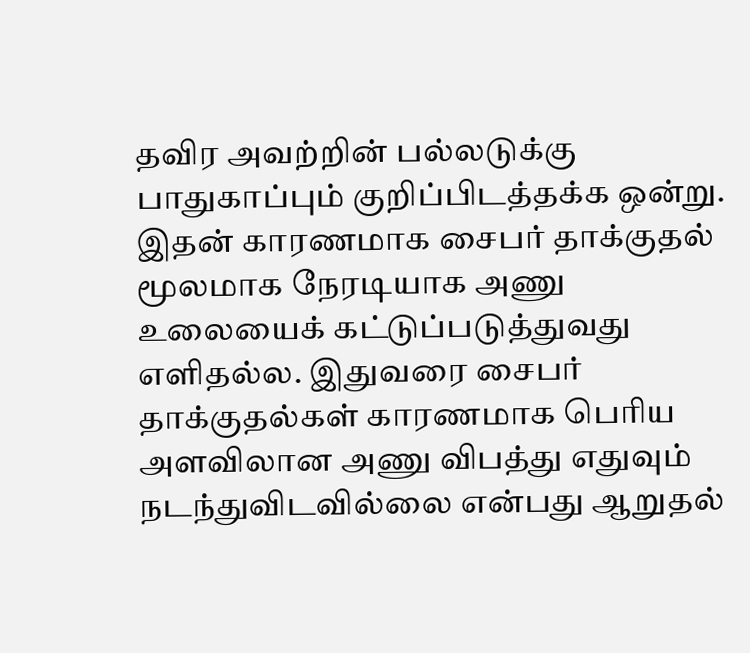தவிர அவற்றின் பல்லடுக்கு பாதுகாப்பும் குறிப்பிடத்தக்க ஒன்று. இதன் காரணமாக சைபர் தாக்குதல் மூலமாக நேரடியாக அணு உலையைக் கட்டுப்படுத்துவது எளிதல்ல. இதுவரை சைபர் தாக்குதல்கள் காரணமாக பெரிய அளவிலான அணு விபத்து எதுவும் நடந்துவிடவில்லை என்பது ஆறுதல்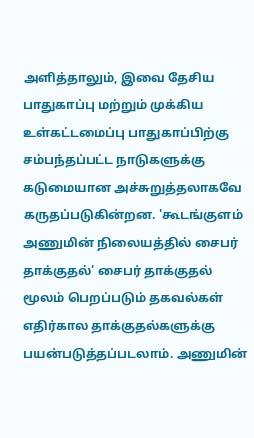அளித்தாலும், இவை தேசிய பாதுகாப்பு மற்றும் முக்கிய உள்கட்டமைப்பு பாதுகாப்பிற்கு சம்பந்தப்பட்ட நாடுகளுக்கு கடுமையான அச்சுறுத்தலாகவே கருதப்படுகின்றன. 'கூடங்குளம் அணுமின் நிலையத்தில் சைபர் தாக்குதல்' சைபர் தாக்குதல் மூலம் பெறப்படும் தகவல்கள் எதிர்கால தாக்குதல்களுக்கு பயன்படுத்தப்படலாம். அணுமின்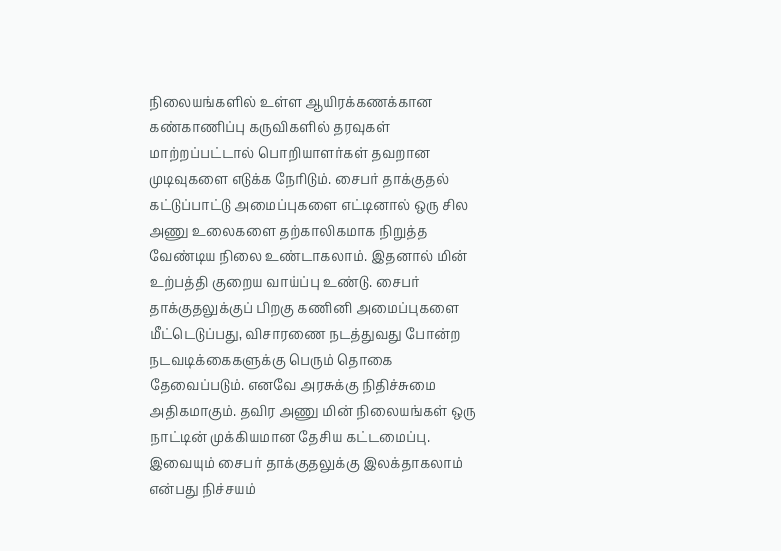நிலையங்களில் உள்ள ஆயிரக்கணக்கான கண்காணிப்பு கருவிகளில் தரவுகள் மாற்றப்பட்டால் பொறியாளர்கள் தவறான முடிவுகளை எடுக்க நேரிடும். சைபர் தாக்குதல் கட்டுப்பாட்டு அமைப்புகளை எட்டினால் ஒரு சில அணு உலைகளை தற்காலிகமாக நிறுத்த வேண்டிய நிலை உண்டாகலாம். இதனால் மின் உற்பத்தி குறைய வாய்ப்பு உண்டு. சைபர் தாக்குதலுக்குப் பிறகு கணினி அமைப்புகளை மீட்டெடுப்பது, விசாரணை நடத்துவது போன்ற நடவடிக்கைகளுக்கு பெரும் தொகை தேவைப்படும். எனவே அரசுக்கு நிதிச்சுமை அதிகமாகும். தவிர அணு மின் நிலையங்கள் ஒரு நாட்டின் முக்கியமான தேசிய கட்டமைப்பு. இவையும் சைபர் தாக்குதலுக்கு இலக்தாகலாம் என்பது நிச்சயம்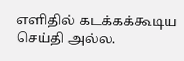எளிதில் கடக்கக்கூடிய செய்தி அல்ல.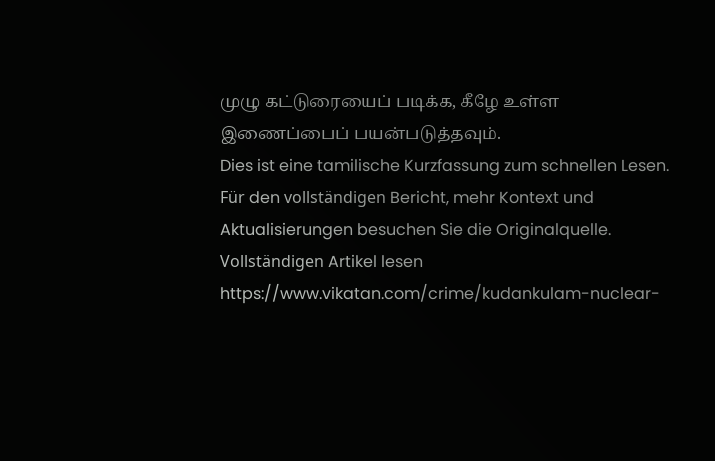முழு கட்டுரையைப் படிக்க, கீழே உள்ள இணைப்பைப் பயன்படுத்தவும்.
Dies ist eine tamilische Kurzfassung zum schnellen Lesen. Für den vollständigen Bericht, mehr Kontext und Aktualisierungen besuchen Sie die Originalquelle.
Vollständigen Artikel lesen
https://www.vikatan.com/crime/kudankulam-nuclear-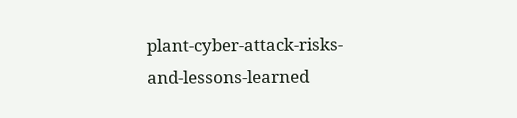plant-cyber-attack-risks-and-lessons-learned